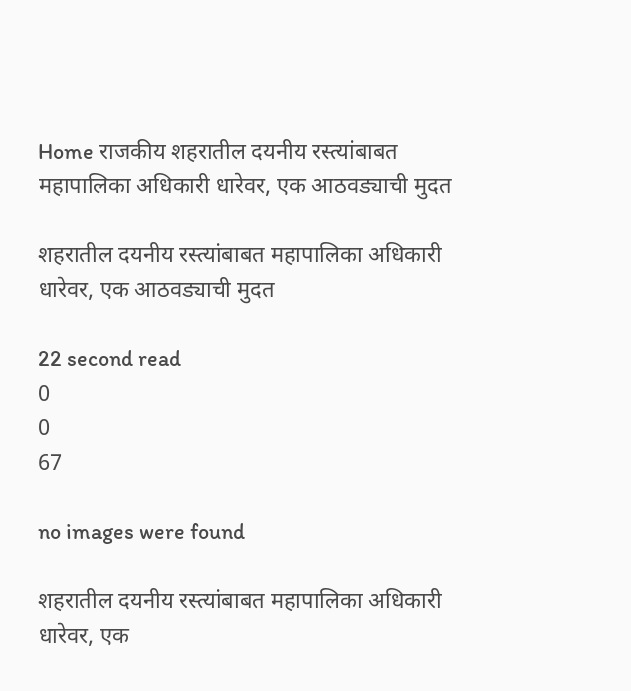Home राजकीय शहरातील दयनीय रस्त्यांबाबत महापालिका अधिकारी धारेवर, एक आठवड्याची मुदत

शहरातील दयनीय रस्त्यांबाबत महापालिका अधिकारी धारेवर, एक आठवड्याची मुदत

22 second read
0
0
67

no images were found

शहरातील दयनीय रस्त्यांबाबत महापालिका अधिकारी धारेवर, एक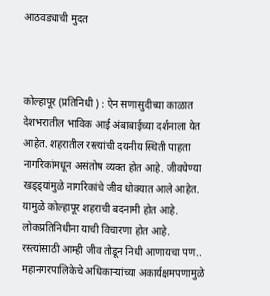आठवड्याची मुदत



कोल्हापूर (प्रतिनिधी ) : ऐन सणासुदीच्या काळात देशभरातील भाविक आई अंबाबाईच्या दर्शनाला येत आहेत. शहरातील रस्त्यांची दयनीय स्थिती पाहता नागरिकांमधून असंतोष व्यक्त होत आहे. जीवघेण्या खड्ड्यांमुळे नागरिकांचे जीव धोक्यात आले आहेत. यामुळे कोल्हापूर शहराची बदनामी होत आहे. लोकप्रतिनिधीना याची विचारणा होत आहे. रस्त्यांसाठी आम्ही जीव तोडून निधी आणायचा पण.. महानगरपालिकेचे अधिकाऱ्यांच्या अकार्यक्षमपणामुळे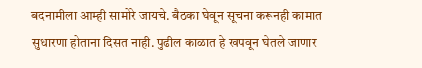बदनामीला आम्ही सामोरे जायचे. बैठका घेवून सूचना करूनही कामात सुधारणा होताना दिसत नाही. पुढील काळात हे खपवून घेतले जाणार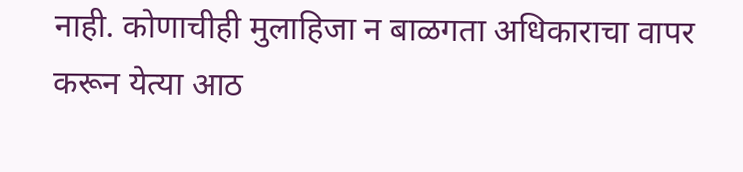नाही. कोणाचीही मुलाहिजा न बाळगता अधिकाराचा वापर करून येत्या आठ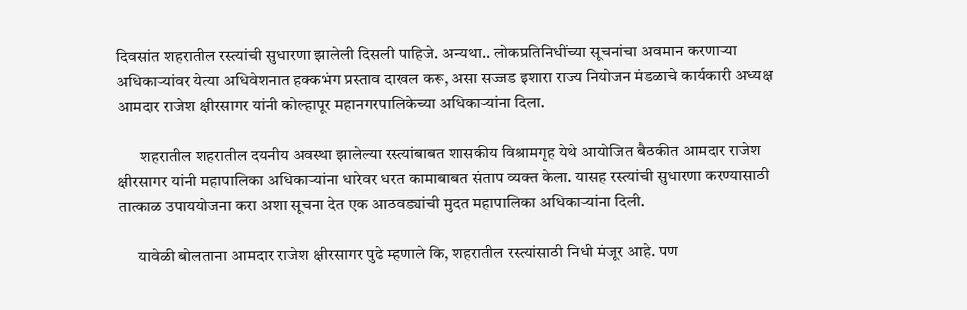दिवसांत शहरातील रस्त्यांची सुधारणा झालेली दिसली पाहिजे. अन्यथा.. लोकप्रतिनिधींच्या सूचनांचा अवमान करणाऱ्या अधिकाऱ्यांवर येत्या अधिवेशनात हक्कभंग प्रस्ताव दाखल करू, असा सज्जड इशारा राज्य नियोजन मंडळाचे कार्यकारी अध्यक्ष आमदार राजेश क्षीरसागर यांनी कोल्हापूर महानगरपालिकेच्या अधिकाऱ्यांना दिला.

       शहरातील शहरातील दयनीय अवस्था झालेल्या रस्त्यांबाबत शासकीय विश्रामगृह येथे आयोजित बैठकीत आमदार राजेश क्षीरसागर यांनी महापालिका अधिकाऱ्यांना धारेवर धरत कामाबाबत संताप व्यक्त केला. यासह रस्त्यांची सुधारणा करण्यासाठी तात्काळ उपाययोजना करा अशा सूचना देत एक आठवड्यांची मुदत महापालिका अधिकाऱ्यांना दिली.

      यावेळी बोलताना आमदार राजेश क्षीरसागर पुढे म्हणाले कि, शहरातील रस्त्यांसाठी निधी मंजूर आहे. पण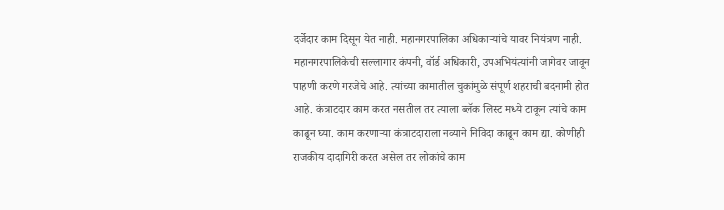दर्जेदार काम दिसून येत नाही. महानगरपालिका अधिकाऱ्यांचे यावर नियंत्रण नाही. महानगरपालिकेची सल्लागार कंपनी, वॉर्ड अधिकारी, उपअभियंत्यांनी जागेवर जावून पाहणी करणे गरजेचे आहे. त्यांच्या कामातील चुकांमुळे संपूर्ण शहराची बदनामी होत आहे. कंत्राटदार काम करत नसतील तर त्याला ब्लॅक लिस्ट मध्ये टाकून त्यांचे काम काढून घ्या. काम करणाऱ्या कंत्राटदाराला नव्याने निविदा काढून काम द्या. कोणीही राजकीय दादागिरी करत असेल तर लोकांचे काम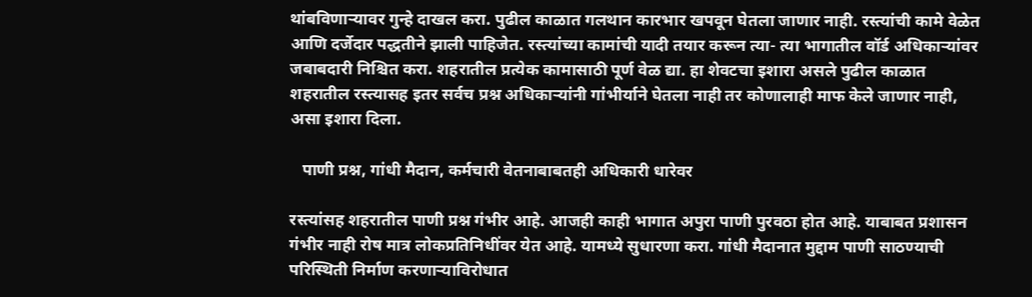थांबविणाऱ्यावर गुन्हे दाखल करा. पुढील काळात गलथान कारभार खपवून घेतला जाणार नाही. रस्त्यांची कामे वेळेत आणि दर्जेदार पद्धतीने झाली पाहिजेत. रस्त्यांच्या कामांची यादी तयार करून त्या- त्या भागातील वॉर्ड अधिकाऱ्यांवर जबाबदारी निश्चित करा. शहरातील प्रत्येक कामासाठी पूर्ण वेळ द्या. हा शेवटचा इशारा असले पुढील काळात शहरातील रस्त्यासह इतर सर्वच प्रश्न अधिकाऱ्यांनी गांभीर्याने घेतला नाही तर कोणालाही माफ केले जाणार नाही, असा इशारा दिला.

   पाणी प्रश्न, गांधी मैदान, कर्मचारी वेतनाबाबतही अधिकारी धारेवर

रस्त्यांसह शहरातील पाणी प्रश्न गंभीर आहे. आजही काही भागात अपुरा पाणी पुरवठा होत आहे. याबाबत प्रशासन गंभीर नाही रोष मात्र लोकप्रतिनिधींवर येत आहे. यामध्ये सुधारणा करा. गांधी मैदानात मुद्दाम पाणी साठण्याची परिस्थिती निर्माण करणाऱ्याविरोधात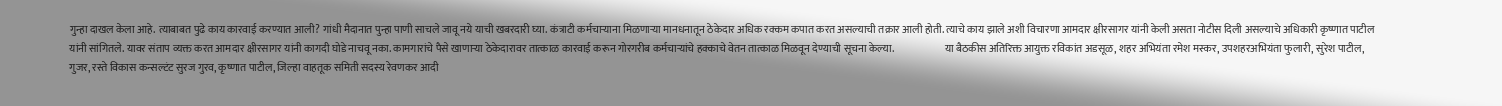गुन्हा दाखल केला आहे. त्याबाबत पुढे काय कारवाई करण्यात आली? गांधी मैदानात पुन्हा पाणी साचले जावू नये याची खबरदारी घ्या. कंत्राटी कर्मचाऱ्याना मिळणाऱ्या मानधनातून ठेकेदार अधिक रक्कम कपात करत असल्याची तक्रार आली होती. त्याचे काय झाले अशी विचारणा आमदार क्षीरसागर यांनी केली असता नोटीस दिली असल्याचे अधिकारी कृष्णात पाटील यांनी सांगितले. यावर संताप व्यक्त करत आमदार क्षीरसागर यांनी कागदी घोडे नाचवू नका. कामगारांचे पैसे खाणाऱ्या ठेकेदारावर तात्काळ कारवाई करून गोरगरीब कर्मचाऱ्यांचे हक्काचे वेतन तात्काळ मिळवून देण्याची सूचना केल्या.                        या बैठकीस अतिरिक्त आयुक्त रविकांत अडसूळ, शहर अभियंता रमेश मस्कर, उपशहरअभियंता फुलारी, सुरेश पाटील, गुजर, रस्ते विकास कन्सल्टंट सुरज गुरव, कृष्णात पाटील, जिल्हा वाहतूक समिती सदस्य रेवणकर आदी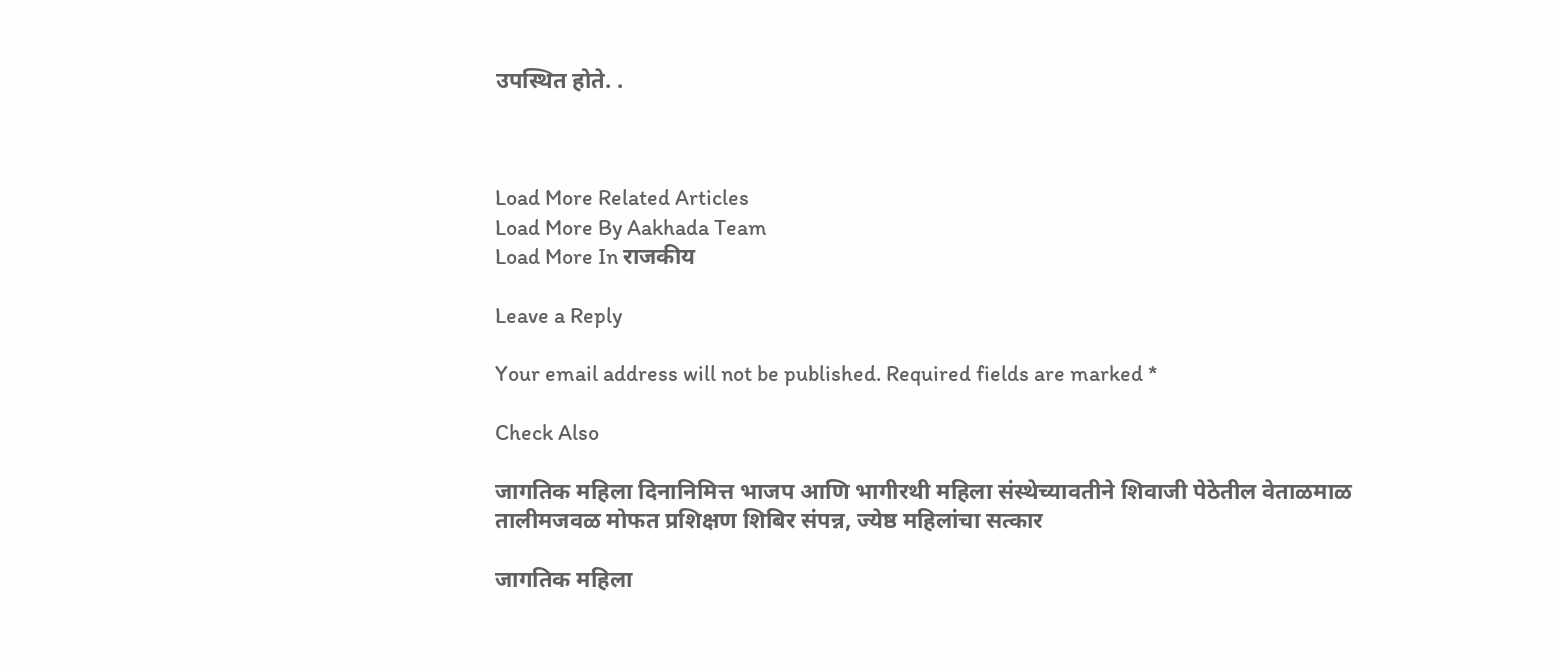उपस्थित होते. .



Load More Related Articles
Load More By Aakhada Team
Load More In राजकीय

Leave a Reply

Your email address will not be published. Required fields are marked *

Check Also

जागतिक महिला दिनानिमित्त भाजप आणि भागीरथी महिला संस्थेच्यावतीने शिवाजी पेठेतील वेताळमाळ तालीमजवळ मोफत प्रशिक्षण शिबिर संपन्न, ज्येष्ठ महिलांचा सत्कार

जागतिक महिला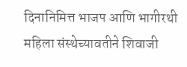दिनानिमित्त भाजप आणि भागीरथी महिला संस्थेच्यावतीने शिवाजी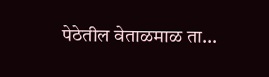पेठेतील वेताळमाळ ता…